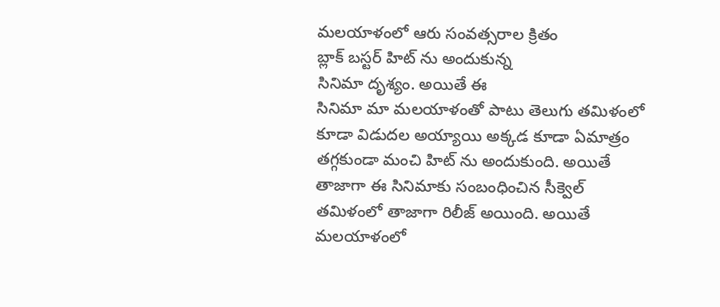మలయాళంలో ఆరు సంవత్సరాల క్రితం
బ్లాక్ బస్టర్ హిట్ ను అందుకున్న
సినిమా దృశ్యం. అయితే ఈ
సినిమా మా మలయాళంతో పాటు తెలుగు తమిళంలో కూడా విడుదల అయ్యాయి అక్కడ కూడా ఏమాత్రం తగ్గకుండా మంచి హిట్ ను అందుకుంది. అయితే తాజాగా ఈ సినిమాకు సంబంధించిన సీక్వెల్ తమిళంలో తాజాగా రిలీజ్ అయింది. అయితే మలయాళంలో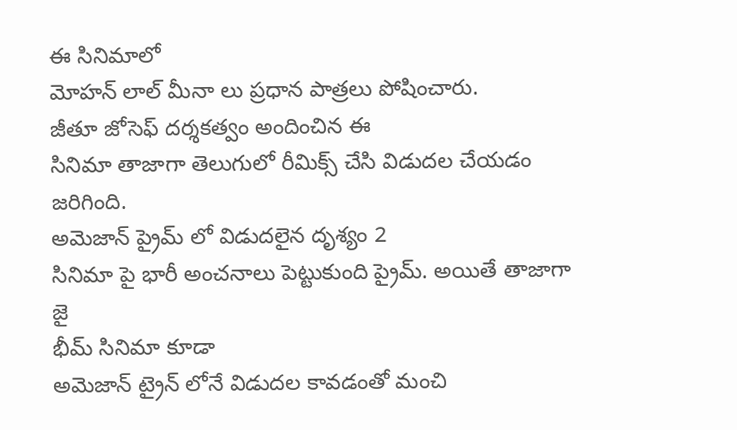ఈ సినిమాలో
మోహన్ లాల్ మీనా లు ప్రధాన పాత్రలు పోషించారు.
జీతూ జోసెఫ్ దర్శకత్వం అందించిన ఈ
సినిమా తాజాగా తెలుగులో రీమిక్స్ చేసి విడుదల చేయడం జరిగింది.
అమెజాన్ ప్రైమ్ లో విడుదలైన దృశ్యం 2
సినిమా పై భారీ అంచనాలు పెట్టుకుంది ప్రైమ్. అయితే తాజాగా జై
భీమ్ సినిమా కూడా
అమెజాన్ ట్రైన్ లోనే విడుదల కావడంతో మంచి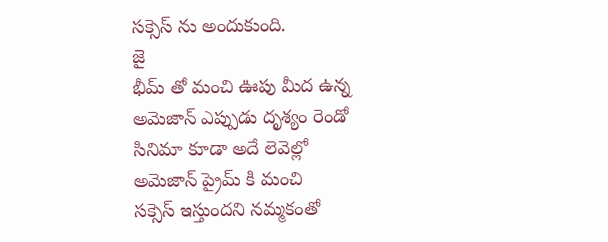సక్సెస్ ను అందుకుంది.
జై
భీమ్ తో మంచి ఊపు మీద ఉన్న
అమెజాన్ ఎప్పుడు దృశ్యం రెండో
సినిమా కూడా అదే లెవెల్లో
అమెజాన్ ప్రైమ్ కి మంచి
సక్సెస్ ఇస్తుందని నమ్మకంతో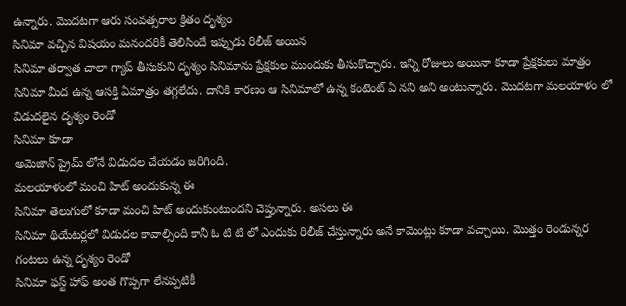ఉన్నారు. మొదటగా ఆరు సంవత్సరాల క్రితం దృశ్యం
సినిమా వచ్చిన విషయం మనందరికీ తెలిసిందే ఇప్పుడు రిలీజ్ అయిన
సినిమా తర్వాత చాలా గ్యాప్ తీసుకుని దృశ్యం సినిమాను ప్రేక్షకుల ముందుకు తీసుకొచ్చారు. ఇన్ని రోజులు అయినా కూడా ప్రేక్షకులు మాత్రం
సినిమా మీద ఉన్న ఆసక్తి ఏమాత్రం తగ్గలేదు. దానికి కారణం ఆ సినిమాలో ఉన్న కంటెంట్ ఏ నని అని అంటున్నారు. మొదటగా మలయాళం లో విడుదలైన దృశ్యం రెండో
సినిమా కూడా
అమెజాన్ ప్రైమ్ లోనే విడుదల చేయడం జరిగింది.
మలయాళంలో మంచి హిట్ అందుకున్న ఈ
సినిమా తెలుగులో కూడా మంచి హిట్ అందుకుంటుందని చెప్తున్నారు. అసలు ఈ
సినిమా థియేటర్లలో విడుదల కావాల్సింది కానీ ఓ టి టి లో ఎందుకు రిలీజ్ చేస్తున్నారు అనే కామెంట్లు కూడా వచ్చాయి. మొత్తం రెండున్నర గంటలు ఉన్న దృశ్యం రెండో
సినిమా ఫస్ట్ హాఫ్ అంత గొప్పగా లేనప్పటికీ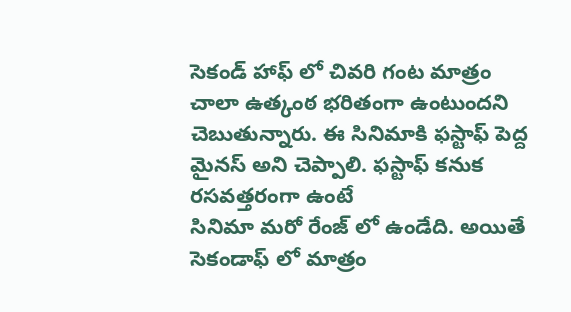సెకండ్ హాఫ్ లో చివరి గంట మాత్రం చాలా ఉత్కంఠ భరితంగా ఉంటుందని చెబుతున్నారు. ఈ సినిమాకి ఫస్టాఫ్ పెద్ద మైనస్ అని చెప్పాలి. ఫస్టాఫ్ కనుక రసవత్తరంగా ఉంటే
సినిమా మరో రేంజ్ లో ఉండేది. అయితే సెకండాఫ్ లో మాత్రం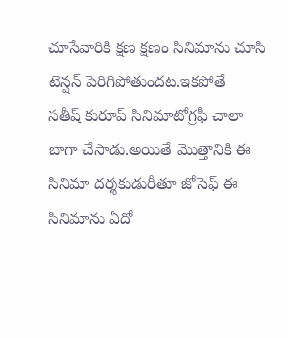చూసేవారికి క్షణ క్షణం సినిమాను చూసి టెన్షన్ పెరిగిపోతుందట.ఇకపోతే
సతీష్ కురూప్ సినిమాటోగ్రఫీ చాలా బాగా చేసాడు.అయితే మొత్తానికి ఈ
సినిమా దర్శకుడురీతూ జోసెఫ్ ఈ సినిమాను ఏదో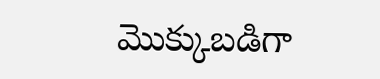మొక్కుబడిగా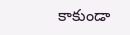కాకుండా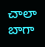చాలా బాగా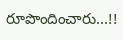రూపొందించారు...!!